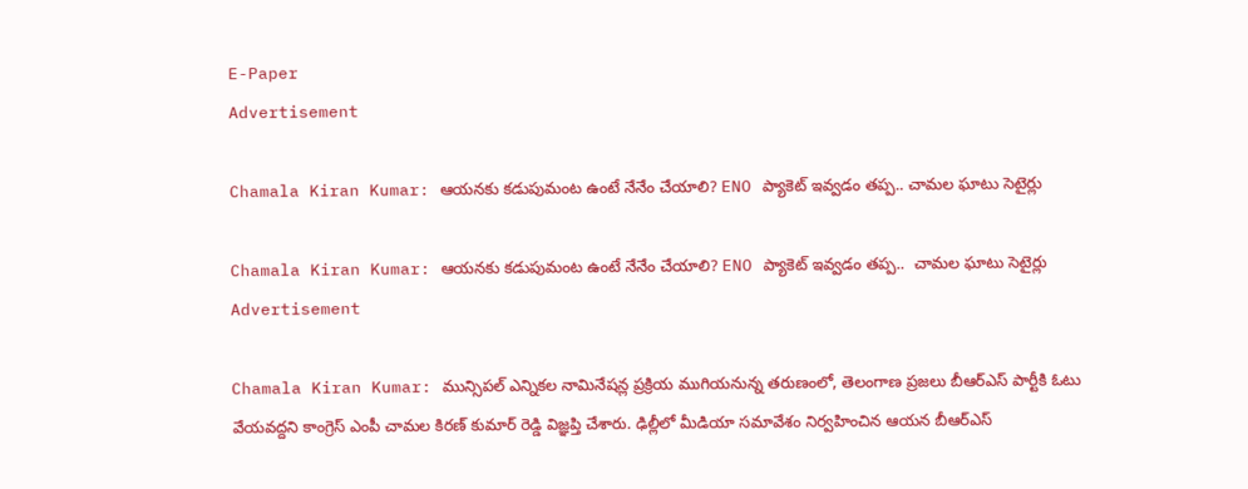E-Paper
Advertisement

Chamala Kiran Kumar: ఆయనకు కడుపుమంట ఉంటే నేనేం చేయాలి? ENO ప్యాకెట్ ఇవ్వడం తప్ప.. చామల ఘాటు సెటైర్లు

Chamala Kiran Kumar: ఆయనకు కడుపుమంట ఉంటే నేనేం చేయాలి? ENO ప్యాకెట్ ఇవ్వడం తప్ప..  చామల ఘాటు సెటైర్లు
Advertisement

Chamala Kiran Kumar: మున్సిపల్ ఎన్నికల నామినేషన్ల ప్రక్రియ ముగియనున్న తరుణంలో, తెలంగాణ ప్రజలు బీఆర్ఎస్ పార్టీకి ఓటు వేయవద్దని కాంగ్రెస్ ఎంపీ చామల కిరణ్ కుమార్ రెడ్డి విజ్ఞప్తి చేశారు. ఢిల్లీలో మీడియా సమావేశం నిర్వహించిన ఆయ‌న‌ బీఆర్ఎస్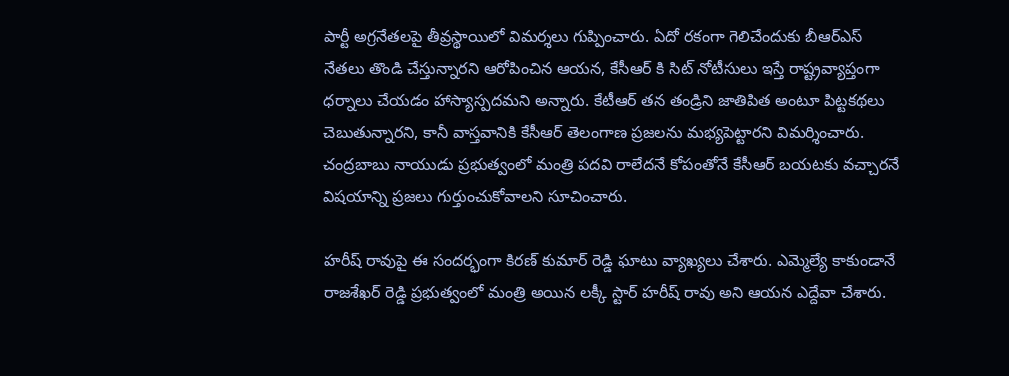పార్టీ అగ్రనేతలపై తీవ్రస్థాయిలో విమర్శలు గుప్పించారు. ఏదో రకంగా గెలిచేందుకు బీఆర్ఎస్ నేతలు తొండి చేస్తున్నారని ఆరోపించిన ఆయన, కేసీఆర్ కి సిట్ నోటీసులు ఇస్తే రాష్ట్రవ్యాప్తంగా ధర్నాలు చేయడం హాస్యాస్పదమని అన్నారు. కేటీఆర్ తన తండ్రిని జాతిపిత అంటూ పిట్టకథలు చెబుతున్నారని, కానీ వాస్తవానికి కేసీఆర్ తెలంగాణ ప్రజలను మభ్యపెట్టారని విమర్శించారు. చంద్రబాబు నాయుడు ప్రభుత్వంలో మంత్రి పదవి రాలేదనే కోపంతోనే కేసీఆర్ బయటకు వచ్చారనే విషయాన్ని ప్రజలు గుర్తుంచుకోవాలని సూచించారు.

హరీష్ రావుపై ఈ సంద‌ర్భంగా కిరణ్ కుమార్ రెడ్డి ఘాటు వ్యాఖ్యలు చేశారు. ఎమ్మెల్యే కాకుండానే రాజశేఖర్ రెడ్డి ప్రభుత్వంలో మంత్రి అయిన లక్కీ స్టార్ హరీష్ రావు అని ఆయన ఎద్దేవా చేశారు.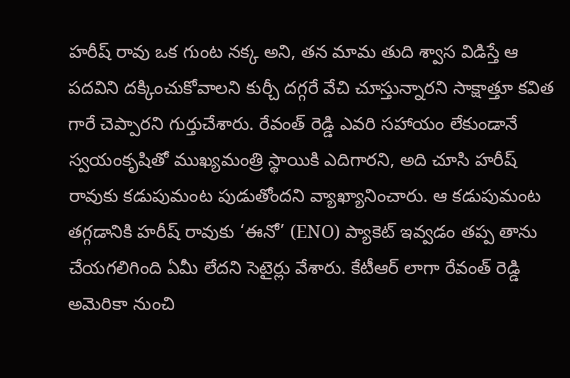హరీష్ రావు ఒక గుంట నక్క అని, తన మామ తుది శ్వాస విడిస్తే ఆ పదవిని దక్కించుకోవాలని కుర్చీ దగ్గరే వేచి చూస్తున్నారని సాక్షాత్తూ కవిత గారే చెప్పారని గుర్తుచేశారు. రేవంత్ రెడ్డి ఎవరి సహాయం లేకుండానే స్వయంకృషితో ముఖ్యమంత్రి స్థాయికి ఎదిగారని, అది చూసి హరీష్ రావుకు కడుపుమంట పుడుతోందని వ్యాఖ్యానించారు. ఆ కడుపుమంట తగ్గడానికి హరీష్ రావుకు ‘ఈనో’ (ENO) ప్యాకెట్ ఇవ్వడం తప్ప తాను చేయగలిగింది ఏమీ లేదని సెటైర్లు వేశారు. కేటీఆర్ లాగా రేవంత్ రెడ్డి అమెరికా నుంచి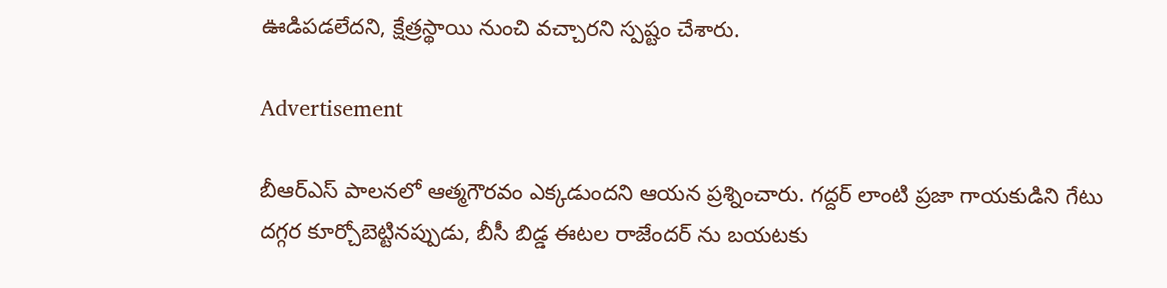ఊడిపడలేదని, క్షేత్రస్థాయి నుంచి వచ్చారని స్పష్టం చేశారు.

Advertisement

బీఆర్ఎస్ పాలనలో ఆత్మగౌరవం ఎక్కడుందని ఆయన ప్రశ్నించారు. గద్దర్ లాంటి ప్రజా గాయకుడిని గేటు దగ్గర కూర్చోబెట్టినప్పుడు, బీసీ బిడ్డ ఈటల రాజేందర్ ను బయటకు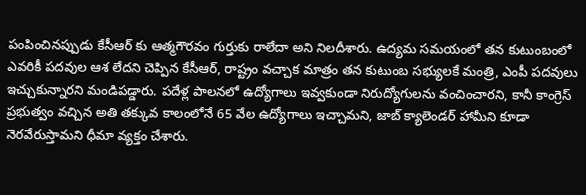పంపించినప్పుడు కేసీఆర్ కు ఆత్మగౌరవం గుర్తుకు రాలేదా అని నిలదీశారు. ఉద్యమ సమయంలో తన కుటుంబంలో ఎవరికీ పదవుల ఆశ లేదని చెప్పిన కేసీఆర్, రాష్ట్రం వచ్చాక మాత్రం తన కుటుంబ సభ్యులకే మంత్రి, ఎంపీ పదవులు ఇచ్చుకున్నారని మండిపడ్డారు. పదేళ్ల పాలనలో ఉద్యోగాలు ఇవ్వకుండా నిరుద్యోగులను వంచించారని, కానీ కాంగ్రెస్ ప్రభుత్వం వచ్చిన అతి తక్కువ కాలంలోనే 65 వేల ఉద్యోగాలు ఇచ్చామని, జాబ్ క్యాలెండర్ హామీని కూడా నెరవేరుస్తామని ధీమా వ్యక్తం చేశారు.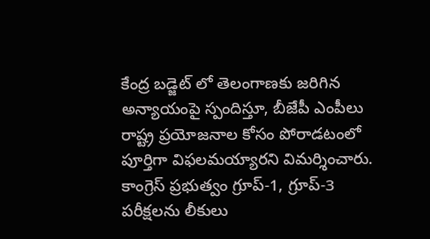కేంద్ర బడ్జెట్ లో తెలంగాణకు జరిగిన అన్యాయంపై స్పందిస్తూ, బీజేపీ ఎంపీలు రాష్ట్ర ప్రయోజనాల కోసం పోరాడటంలో పూర్తిగా విఫలమయ్యారని విమర్శించారు. కాంగ్రెస్ ప్రభుత్వం గ్రూప్-1, గ్రూప్-3 పరీక్షలను లీకులు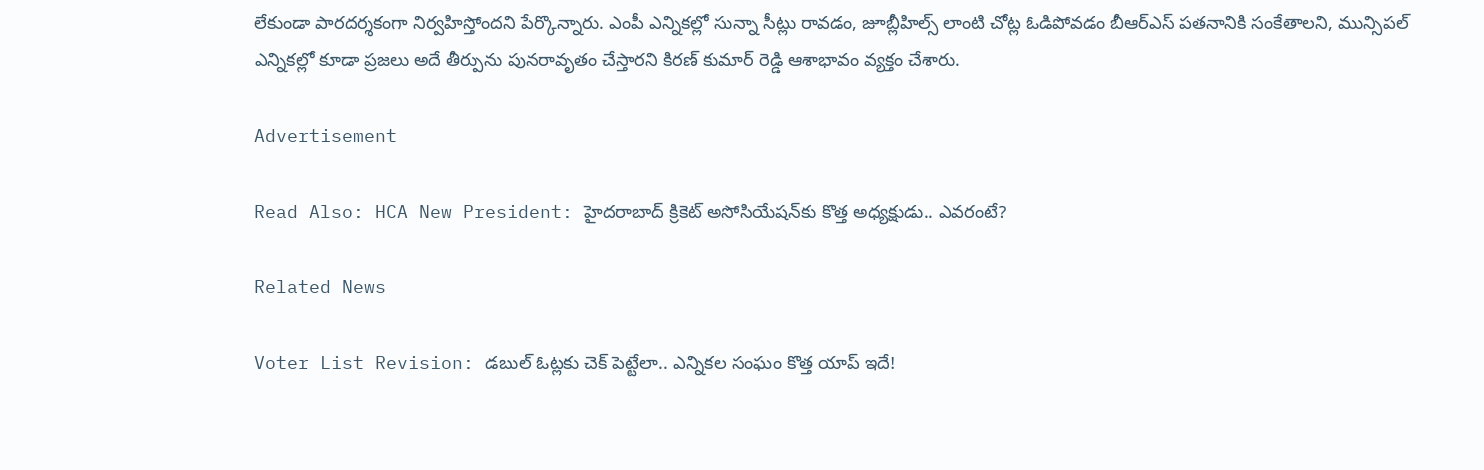లేకుండా పారదర్శకంగా నిర్వహిస్తోందని పేర్కొన్నారు. ఎంపీ ఎన్నికల్లో సున్నా సీట్లు రావడం, జూబ్లీహిల్స్ లాంటి చోట్ల ఓడిపోవడం బీఆర్ఎస్ పతనానికి సంకేతాలని, మున్సిపల్ ఎన్నికల్లో కూడా ప్రజలు అదే తీర్పును పునరావృతం చేస్తారని కిరణ్ కుమార్ రెడ్డి ఆశాభావం వ్యక్తం చేశారు.

Advertisement

Read Also: HCA New President: హైదరాబాద్ క్రికెట్ అసోసియేషన్‌కు కొత్త అధ్యక్షుడు.. ఎవరంటే?

Related News

Voter List Revision: డబుల్ ఓట్లకు చెక్ పెట్టేలా.. ఎన్నికల సంఘం కొత్త యాప్ ఇదే!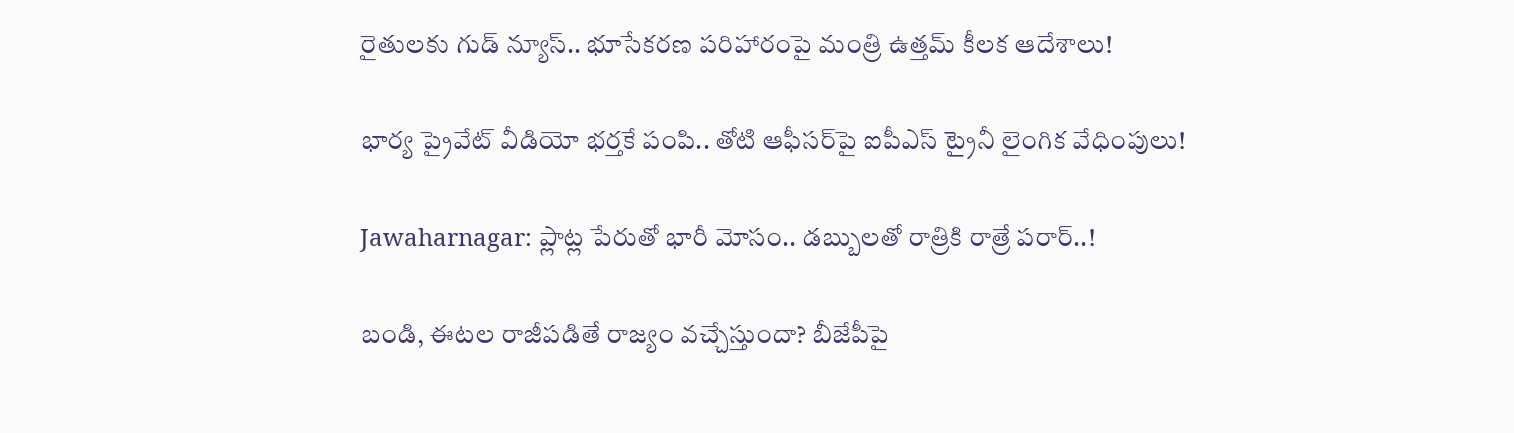రైతులకు గుడ్ న్యూస్.. భూసేకరణ పరిహారంపై మంత్రి ఉత్తమ్ కీలక ఆదేశాలు!

భార్య ప్రైవేట్ వీడియో భర్తకే పంపి.. తోటి ఆఫీసర్‌పై ఐపీఎస్ ట్రైనీ లైంగిక వేధింపులు!

Jawaharnagar: ప్లాట్ల పేరుతో భారీ మోసం.. డబ్బులతో రాత్రికి రాత్రే పరార్..!

బండి, ఈటల రాజీపడితే రాజ్యం వచ్చేస్తుందా? బీజేపీపై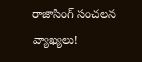రాజాసింగ్ సంచలన వ్యాఖ్యలు!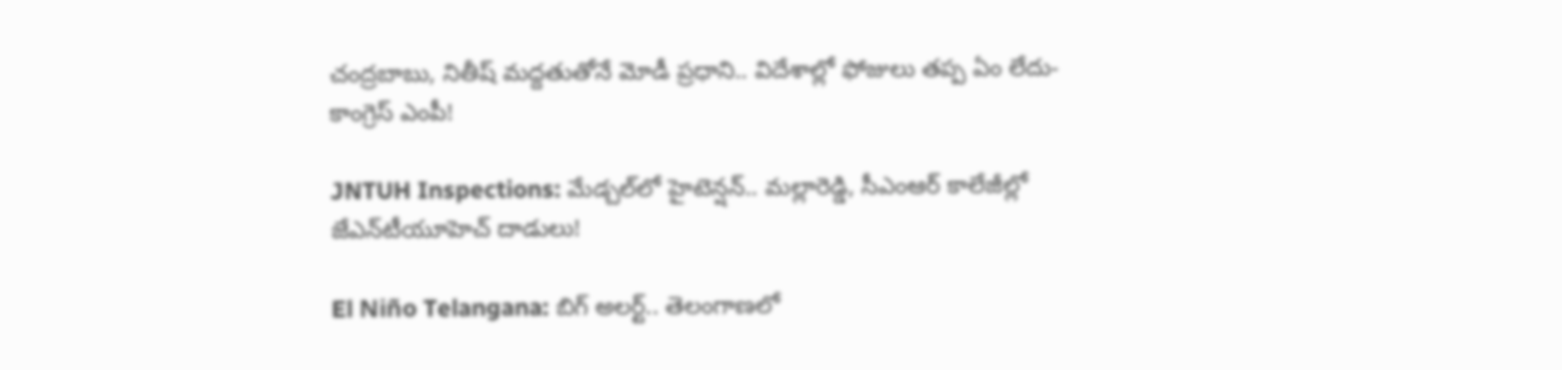చంద్రబాబు, నితీష్ మద్దతుతోనే మోడీ ప్రధాని.. విదేశాల్లో ఫోజులు తప్ప ఏం లేదు- కాంగ్రెస్ ఎంపీ!

JNTUH Inspections: మేడ్చల్‌లో హైటెన్షన్.. మల్లారెడ్డి, సీఎంఆర్ కాలేజీల్లో జేఎన్‌టీయూహెచ్ దాడులు!

El Niño Telangana: బిగ్ అలర్ట్.. తెలంగాణలో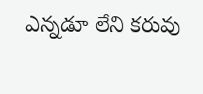ఎన్నడూ లేని కరువు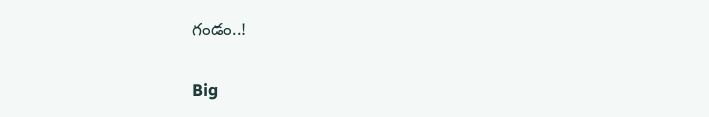గండం..!

Big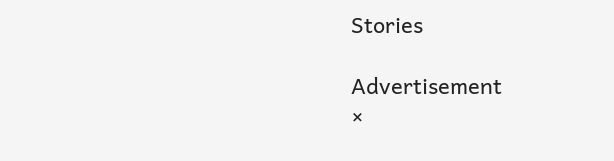Stories

Advertisement
×